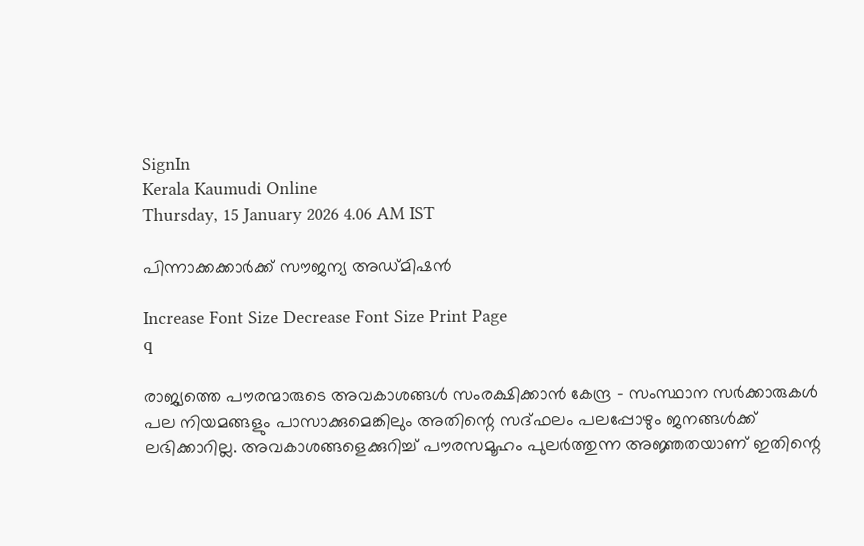SignIn
Kerala Kaumudi Online
Thursday, 15 January 2026 4.06 AM IST

പിന്നാക്കക്കാർക്ക് സൗജന്യ അഡ്‌മിഷൻ

Increase Font Size Decrease Font Size Print Page
q

രാജ്യത്തെ പൗരന്മാരുടെ അവകാശങ്ങൾ സംരക്ഷിക്കാൻ കേന്ദ്ര - സംസ്ഥാന സർക്കാരുകൾ പല നിയമങ്ങളും പാസാക്കുമെങ്കിലും അതിന്റെ സദ്‌ഫലം പലപ്പോഴും ജനങ്ങൾക്ക് ലഭിക്കാറില്ല. അവകാശങ്ങളെക്കുറിച്ച് പൗരസമൂഹം പുലർത്തുന്ന അജ്ഞതയാണ് ഇതിന്റെ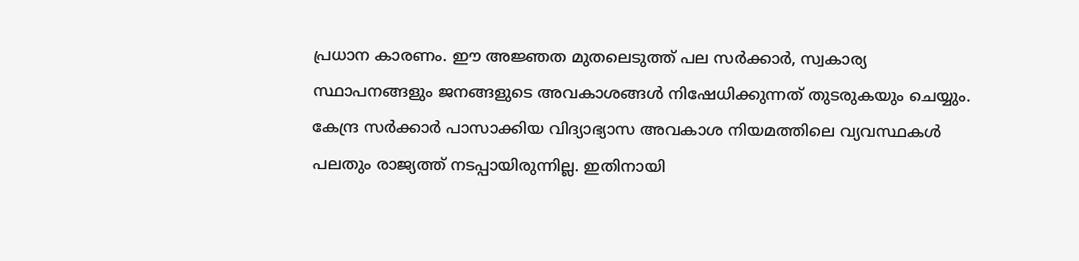പ്രധാന കാരണം. ഈ അജ്ഞത മുതലെടുത്ത് പല സർക്കാർ, സ്വകാര്യ സ്ഥാപനങ്ങളും ജനങ്ങളുടെ അവകാശങ്ങൾ നിഷേധിക്കുന്നത് തുടരുകയും ചെയ്യും. കേന്ദ്ര സർക്കാർ പാസാക്കിയ വിദ്യാഭ്യാസ അവകാശ നിയമത്തിലെ വ്യവസ്ഥകൾ പലതും രാജ്യത്ത് നടപ്പായിരുന്നില്ല. ഇതിനായി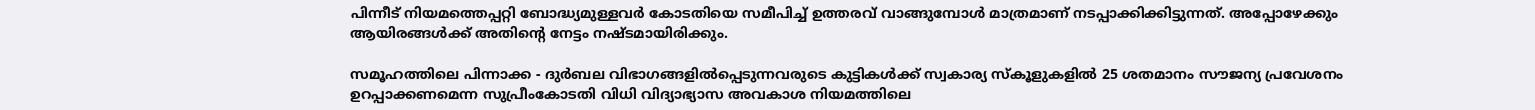പിന്നീട് നിയമത്തെപ്പറ്റി ബോദ്ധ്യമുള്ളവർ കോടതിയെ സമീപിച്ച് ഉത്തരവ് വാങ്ങുമ്പോൾ മാത്രമാണ് നടപ്പാക്കിക്കിട്ടുന്നത്. അപ്പോഴേക്കും ആയിരങ്ങൾക്ക് അതിന്റെ നേട്ടം നഷ്ടമായിരിക്കും.

സമൂഹത്തിലെ പിന്നാക്ക - ദുർബല വിഭാഗങ്ങളിൽപ്പെടുന്നവരുടെ കുട്ടികൾക്ക് സ്വകാര്യ സ്‌കൂളുകളിൽ 25 ശതമാനം സൗജന്യ പ്രവേശനം ഉറപ്പാക്കണമെന്ന സുപ്രീംകോടതി വിധി വിദ്യാഭ്യാസ അവകാശ നിയമത്തിലെ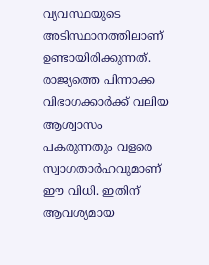വ്യവസ്ഥയുടെ അടിസ്ഥാനത്തിലാണ് ഉണ്ടായിരിക്കുന്നത്. രാജ്യത്തെ പിന്നാക്ക വിഭാഗക്കാർക്ക് വലിയ ആശ്വാസം പകരുന്നതും വളരെ സ്വാഗതാർഹവുമാണ് ഈ വിധി. ഇതിന് ആവശ്യമായ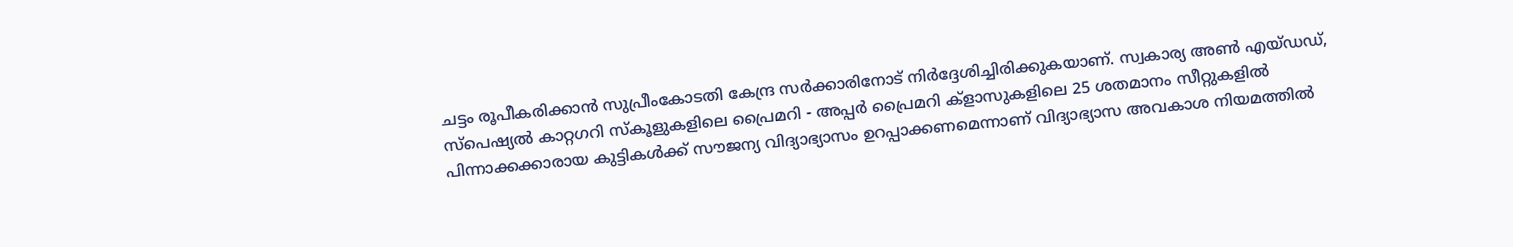ചട്ടം രൂപീകരിക്കാൻ സുപ്രീംകോടതി കേന്ദ്ര സർക്കാരിനോട് നിർദ്ദേശിച്ചിരിക്കുകയാണ്. സ്വകാര്യ അൺ എയ്ഡഡ്, സ്‌പെഷ്യൽ കാറ്റഗറി സ്‌കൂളുകളിലെ പ്രൈമറി - അപ്പർ പ്രൈമറി ക്ളാസുകളിലെ 25 ശതമാനം സീറ്റുകളിൽ പിന്നാക്കക്കാരായ കുട്ടികൾക്ക് സൗജന്യ വിദ്യാഭ്യാസം ഉറപ്പാക്കണമെന്നാണ് വിദ്യാഭ്യാസ അവകാശ നിയമത്തിൽ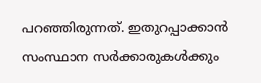പറഞ്ഞിരുന്നത്. ഇതുറപ്പാക്കാൻ സംസ്ഥാന സർക്കാരുകൾക്കും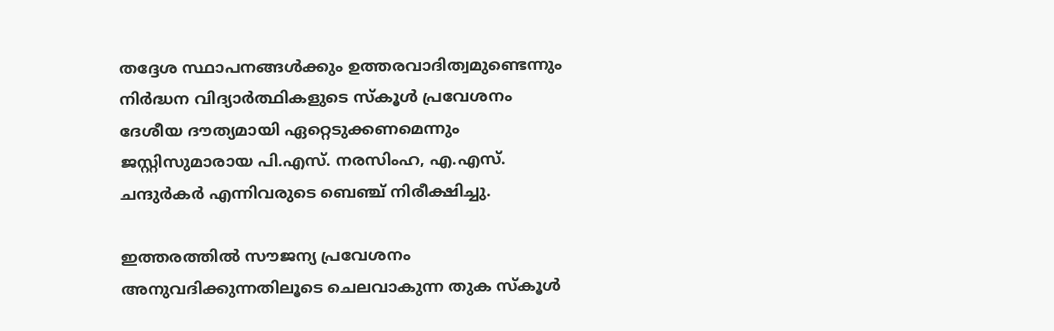തദ്ദേശ സ്ഥാപനങ്ങൾക്കും ഉത്തരവാദിത്വമുണ്ടെന്നും നിർദ്ധന വിദ്യാർത്ഥികളുടെ സ്‌കൂൾ പ്രവേശനം ദേശീയ ദൗത്യമായി ഏറ്റെടുക്കണമെന്നും ജസ്റ്റിസുമാരായ പി.എസ്. നരസിംഹ, എ.എസ്. ചന്ദുർകർ എന്നിവരുടെ ബെഞ്ച് നിരീക്ഷിച്ചു.

ഇത്തരത്തിൽ സൗജന്യ പ്രവേശനം അനുവദിക്കുന്നതിലൂടെ ചെലവാകുന്ന തുക സ്‌കൂൾ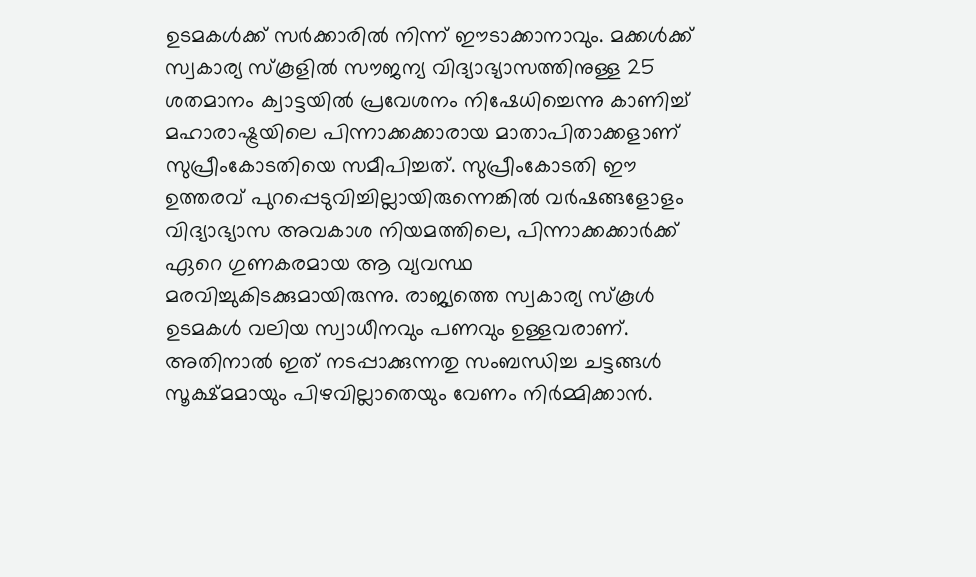ഉടമകൾക്ക് സർക്കാരിൽ നിന്ന് ഈടാക്കാനാവും. മക്കൾക്ക് സ്വകാര്യ സ്‌കൂളിൽ സൗജന്യ വിദ്യാഭ്യാസത്തിനുള്ള 25 ശതമാനം ക്വാട്ടയിൽ പ്രവേശനം നിഷേധിച്ചെന്നു കാണിച്ച് മഹാരാഷ്ട്രയിലെ പിന്നാക്കക്കാരായ മാതാപിതാക്കളാണ് സുപ്രീംകോടതിയെ സമീപിച്ചത്. സുപ്രീംകോടതി ഈ ഉത്തരവ് പുറപ്പെടുവിച്ചില്ലായിരുന്നെങ്കിൽ വർഷങ്ങളോളം വിദ്യാഭ്യാസ അവകാശ നിയമത്തിലെ, പിന്നാക്കക്കാർക്ക് ഏറെ ഗുണകരമായ ആ വ്യവസ്ഥ മരവിച്ചുകിടക്കുമായിരുന്നു. രാജ്യത്തെ സ്വകാര്യ സ്‌കൂൾ ഉടമകൾ വലിയ സ്വാധീനവും പണവും ഉള്ളവരാണ്. അതിനാൽ ഇത് നടപ്പാക്കുന്നതു സംബന്ധിച്ച ചട്ടങ്ങൾ സൂക്ഷ്‌മമായും പിഴവില്ലാതെയും വേണം നിർമ്മിക്കാൻ.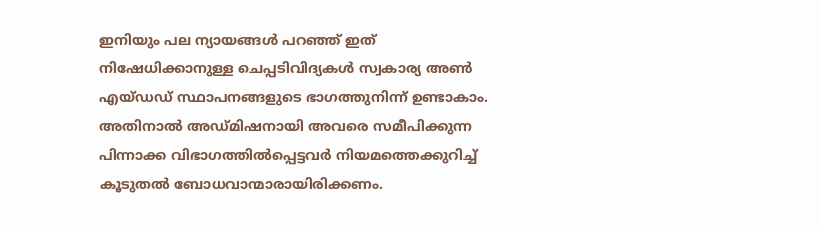ഇനിയും പല ന്യായങ്ങൾ പറഞ്ഞ് ഇത് നിഷേധിക്കാനുള്ള ചെപ്പടിവിദ്യകൾ സ്വകാര്യ അൺ എയ്‌ഡഡ് സ്ഥാപനങ്ങളുടെ ഭാഗത്തുനിന്ന് ഉണ്ടാകാം. അതിനാൽ അഡ്‌മിഷനായി അവരെ സമീപിക്കുന്ന പിന്നാക്ക വിഭാഗത്തിൽപ്പെട്ടവർ നിയമത്തെക്കുറിച്ച് കൂടുതൽ ബോധവാന്മാരായിരിക്കണം.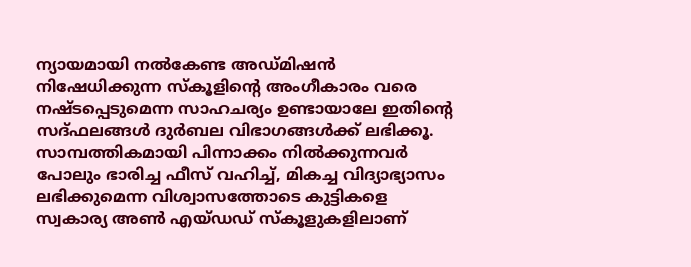ന്യായമായി നൽകേണ്ട അഡ്മിഷൻ നിഷേധിക്കുന്ന സ്‌കൂളിന്റെ അംഗീകാരം വരെ നഷ്ടപ്പെടുമെന്ന സാഹചര്യം ഉണ്ടായാലേ ഇതിന്റെ സദ്‌ഫലങ്ങൾ ദുർബല വിഭാഗങ്ങൾക്ക് ലഭിക്കൂ. സാമ്പത്തികമായി പിന്നാക്കം നിൽക്കുന്നവർ പോലും ഭാരിച്ച ഫീസ് വഹിച്ച്, മികച്ച വിദ്യാഭ്യാസം ലഭിക്കുമെന്ന വിശ്വാസത്തോടെ കുട്ടികളെ സ്വകാര്യ അൺ എയ്‌ഡഡ് സ്‌കൂളുകളിലാണ്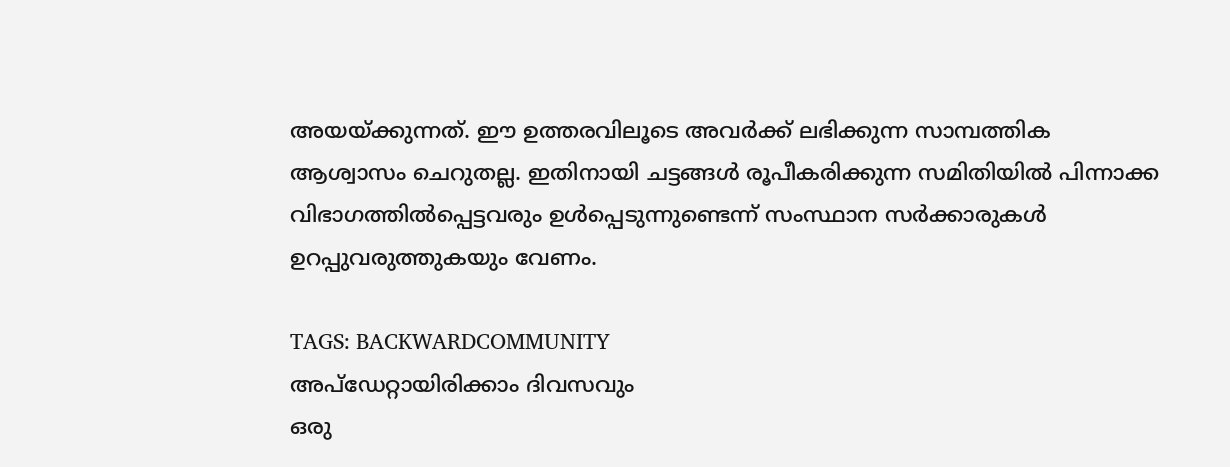അയയ്ക്കുന്നത്. ഈ ഉത്തരവിലൂടെ അവർക്ക് ലഭിക്കുന്ന സാമ്പത്തിക ആശ്വാസം ചെറുതല്ല. ഇതിനായി ചട്ടങ്ങൾ രൂപീകരിക്കുന്ന സമിതിയിൽ പിന്നാക്ക വിഭാഗത്തിൽപ്പെട്ടവരും ഉൾപ്പെടുന്നുണ്ടെന്ന് സംസ്ഥാന സർക്കാരുകൾ ഉറപ്പുവരുത്തുകയും വേണം.

TAGS: BACKWARDCOMMUNITY
അപ്ഡേറ്റായിരിക്കാം ദിവസവും
ഒരു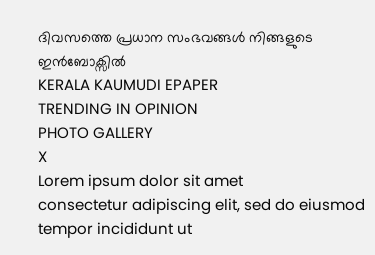ദിവസത്തെ പ്രധാന സംഭവങ്ങൾ നിങ്ങളുടെ ഇൻബോക്സിൽ
KERALA KAUMUDI EPAPER
TRENDING IN OPINION
PHOTO GALLERY
X
Lorem ipsum dolor sit amet
consectetur adipiscing elit, sed do eiusmod tempor incididunt ut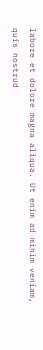labore et dolore magna aliqua. Ut enim ad minim veniam, quis nostrud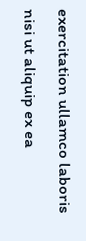exercitation ullamco laboris nisi ut aliquip ex ea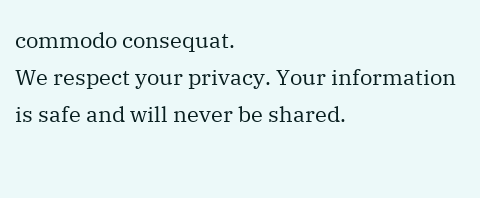commodo consequat.
We respect your privacy. Your information is safe and will never be shared.